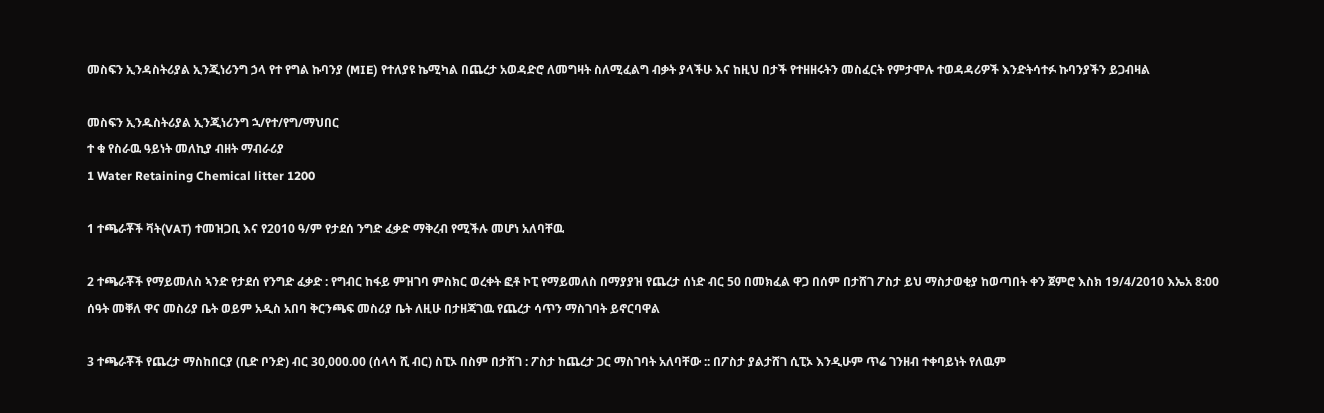መስፍን ኢንዳስትሪያል ኢንጂነሪንግ ኃላ የተ የግል ኩባንያ (MIE) የተለያዩ ኬሚካል በጨረታ አወዳድሮ ለመግዛት ስለሚፈልግ ብቃት ያላችሁ እና ከዚህ በታች የተዘዘሩትን መስፈርት የምታሞሉ ተወዳዳሪዎች እንድትሳተፉ ኩባንያችን ይጋብዛል

መስፍን ኢንዱስትሪያል ኢንጂነሪንግ ኋ/የተ/የግ/ማህበር
ተ ቁ የስራዉ ዓይነት መለኪያ ብዘት ማብራሪያ
1 Water Retaining Chemical litter 1200

1 ተጫራቾች ቫት(VAT) ተመዝጋቢ እና የ2010 ዓ/ም የታደሰ ንግድ ፈቃድ ማቅረብ የሚችሉ መሆነ አለባቸዉ

2 ተጫራቾች የማይመለስ ኣንድ የታደሰ የንግድ ፈቃድ : የግብር ከፋይ ምዝገባ ምስክር ወረቀት ፎቶ ኮፒ የማይመለስ በማያያዝ የጨረታ ሰነድ ብር 50 በመክፈል ዋጋ በሰም በታሸገ ፖስታ ይህ ማስታወቂያ ከወጣበት ቀን ጀምሮ እስክ 19/4/2010 እኤአ 8:00 ሰዓት መቐለ ዋና መስሪያ ቤት ወይም አዲስ አበባ ቅርንጫፍ መስሪያ ቤት ለዚሁ በታዘጃገዉ የጨረታ ሳጥን ማስገባት ይኖርባዋል

3 ተጫራቾች የጨረታ ማስከበርያ (ቢድ ቦንድ) ብር 30,000.00 (ሰላሳ ሺ ብር) ስፒኦ በስም በታሸገ : ፖስታ ከጨረታ ጋር ማስገባት አለባቸው :: በፖስታ ያልታሸገ ሲፒኦ እንዲሁም ጥሬ ገንዘብ ተቀባይነት የለዉም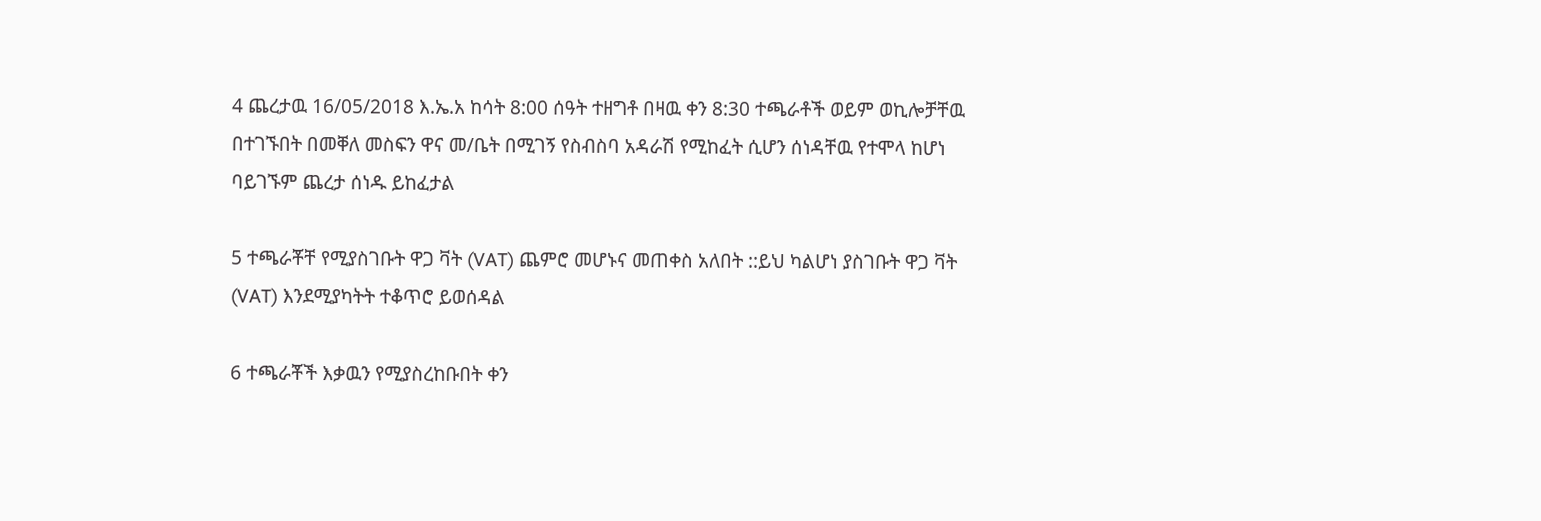4 ጨረታዉ 16/05/2018 እ.ኤ.አ ከሳት 8:00 ሰዓት ተዘግቶ በዛዉ ቀን 8:30 ተጫራቶች ወይም ወኪሎቻቸዉ በተገኙበት በመቐለ መስፍን ዋና መ/ቤት በሚገኝ የስብስባ አዳራሽ የሚከፈት ሲሆን ሰነዳቸዉ የተሞላ ከሆነ ባይገኙም ጨረታ ሰነዱ ይከፈታል

5 ተጫራቾቸ የሚያስገቡት ዋጋ ቫት (VAT) ጨምሮ መሆኑና መጠቀስ አለበት ::ይህ ካልሆነ ያስገቡት ዋጋ ቫት (VAT) እንደሚያካትት ተቆጥሮ ይወሰዳል

6 ተጫራቾች እቃዉን የሚያስረከቡበት ቀን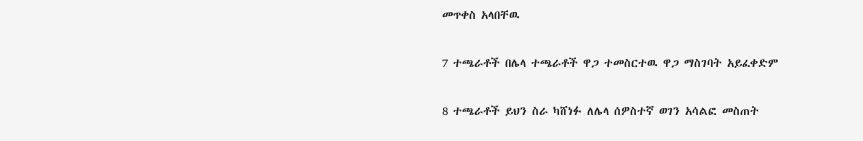መጥቀስ አላበቸዉ

7 ተጫራቶች በሌላ ተጫራቶች ዋጋ ተመስርተዉ ዋጋ ማስገባት አይፈቀድም

8 ተጫራቶች ይህን ስራ ካሸነፉ ለሌላ ሰዎስተኛ ወገን አሳልፎ መስጠት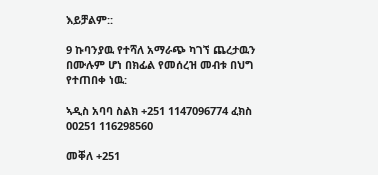እይቻልም::

9 ኩባንያዉ የተሻለ አማራጭ ካገኘ ጨረታዉን በሙሉም ሆነ በክፊል የመሰረዝ መብቱ በህግ የተጠበቀ ነዉ:

ኣዲስ አባባ ስልክ +251 1147096774 ፈክስ 00251 116298560

መቐለ +251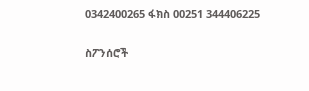0342400265 ፋክስ 00251 344406225

ስፖንሰሮች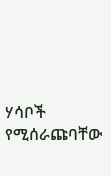ሃሳቦች የሚሰራጩባቸው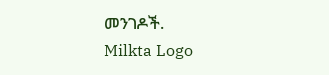መንገዶች.
Milkta Logo